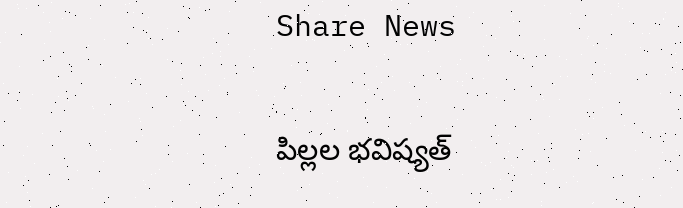Share News

పిల్లల భవిష్యత్‌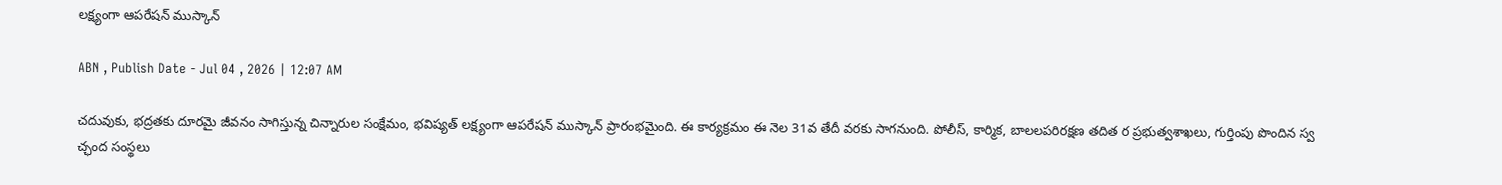లక్ష్యంగా ఆపరేషన్‌ ముస్కాన్‌

ABN , Publish Date - Jul 04 , 2026 | 12:07 AM

చదువుకు, భద్రతకు దూరమై జీవనం సాగిస్తున్న చిన్నారుల సంక్షేమం, భవిష్యత్‌ లక్ష్యంగా ఆపరేషన్‌ ముస్కాన్‌ ప్రారంభమైంది. ఈ కార్యక్రమం ఈ నెల 31వ తేదీ వరకు సాగనుంది. పోలీస్‌, కార్మిక, బాలలపరిరక్షణ తదిత ర ప్రభుత్వశాఖలు, గుర్తింపు పొందిన స్వ చ్ఛంద సంస్థలు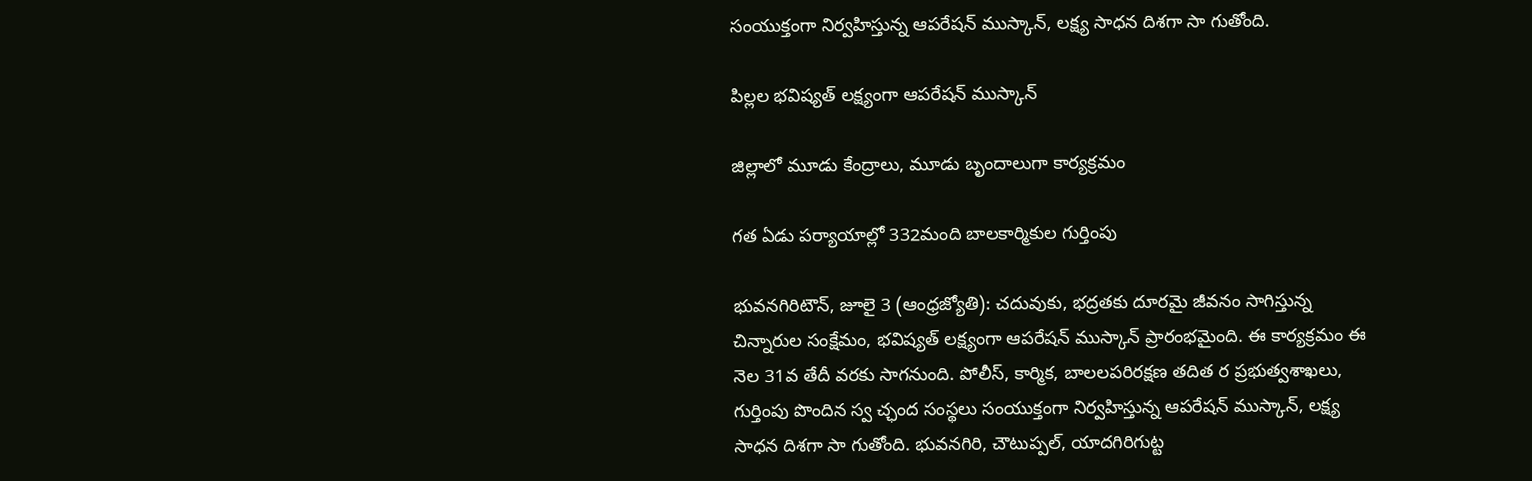సంయుక్తంగా నిర్వహిస్తున్న ఆపరేషన్‌ ముస్కాన్‌, లక్ష్య సాధన దిశగా సా గుతోంది.

పిల్లల భవిష్యత్‌ లక్ష్యంగా ఆపరేషన్‌ ముస్కాన్‌

జిల్లాలో మూడు కేంద్రాలు, మూడు బృందాలుగా కార్యక్రమం

గత ఏడు పర్యాయాల్లో 332మంది బాలకార్మికుల గుర్తింపు

భువనగిరిటౌన్‌, జూలై 3 (ఆంధ్రజ్యోతి): చదువుకు, భద్రతకు దూరమై జీవనం సాగిస్తున్న చిన్నారుల సంక్షేమం, భవిష్యత్‌ లక్ష్యంగా ఆపరేషన్‌ ముస్కాన్‌ ప్రారంభమైంది. ఈ కార్యక్రమం ఈ నెల 31వ తేదీ వరకు సాగనుంది. పోలీస్‌, కార్మిక, బాలలపరిరక్షణ తదిత ర ప్రభుత్వశాఖలు, గుర్తింపు పొందిన స్వ చ్ఛంద సంస్థలు సంయుక్తంగా నిర్వహిస్తున్న ఆపరేషన్‌ ముస్కాన్‌, లక్ష్య సాధన దిశగా సా గుతోంది. భువనగిరి, చౌటుప్పల్‌, యాదగిరిగుట్ట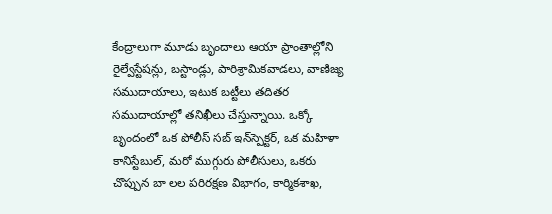కేంద్రాలుగా మూడు బృందాలు ఆయా ప్రాంతాల్లోని రైల్వేస్టేషన్లు, బస్టాండ్లు, పారిశ్రామికవాడలు, వాణిజ్య సముదాయాలు, ఇటుక బట్టీలు తదితర సముదాయాల్లో తనిఖీలు చేస్తున్నాయి. ఒక్కో బృందంలో ఒక పోలీస్‌ సబ్‌ ఇన్‌స్పెక్టర్‌, ఒక మహిళా కానిస్టేబుల్‌, మరో ముగ్గురు పోలీసులు, ఒకరు చొప్పున బా లల పరిరక్షణ విభాగం, కార్మికశాఖ,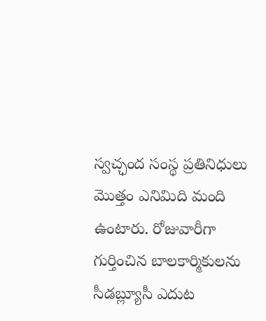స్వచ్ఛంద సంస్థ ప్రతినిధులు మొత్తం ఎనిమిది మంది ఉంటారు. రోజువారీగా గుర్తించిన బాలకార్మికులను సీడబ్ల్యూసీ ఎదుట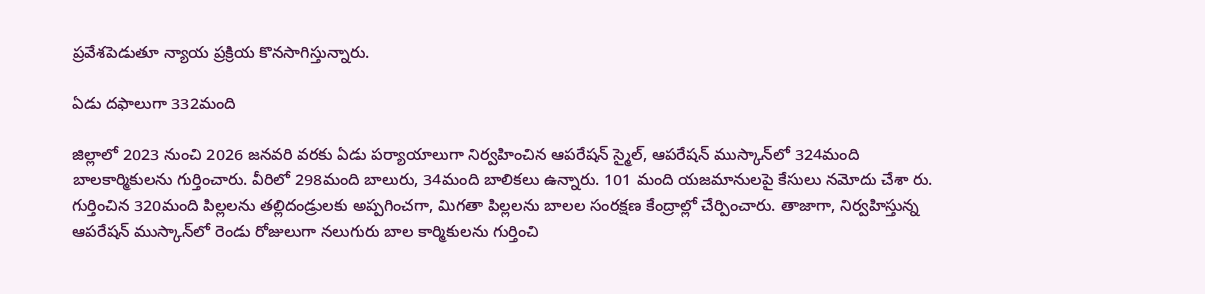ప్రవేశపెడుతూ న్యాయ ప్రక్రియ కొనసాగిస్తున్నారు.

ఏడు దఫాలుగా 332మంది

జిల్లాలో 2023 నుంచి 2026 జనవరి వరకు ఏడు పర్యాయాలుగా నిర్వహించిన ఆపరేషన్‌ స్మైల్‌, ఆపరేషన్‌ ముస్కాన్‌లో 324మంది బాలకార్మికులను గుర్తించారు. వీరిలో 298మంది బాలురు, 34మంది బాలికలు ఉన్నారు. 101 మంది యజమానులపై కేసులు నమోదు చేశా రు. గుర్తించిన 320మంది పిల్లలను తల్లిదండ్రులకు అప్పగించగా, మిగతా పిల్లలను బాలల సంరక్షణ కేంద్రాల్లో చేర్పించారు. తాజాగా, నిర్వహిస్తున్న ఆపరేషన్‌ ముస్కాన్‌లో రెండు రోజులుగా నలుగురు బాల కార్మికులను గుర్తించి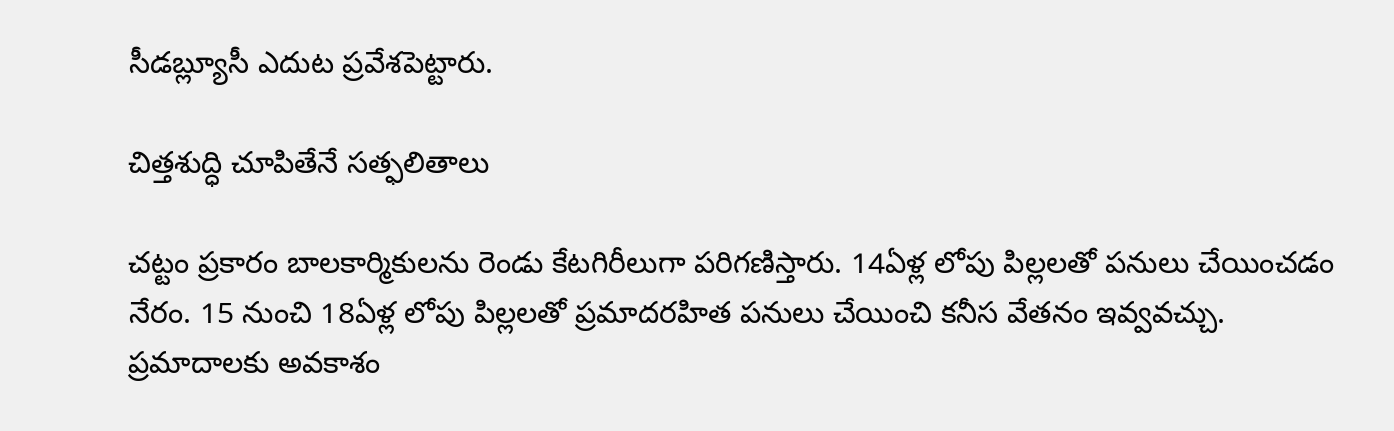సీడబ్ల్యూసీ ఎదుట ప్రవేశపెట్టారు.

చిత్తశుద్ధి చూపితేనే సత్ఫలితాలు

చట్టం ప్రకారం బాలకార్మికులను రెండు కేటగిరీలుగా పరిగణిస్తారు. 14ఏళ్ల లోపు పిల్లలతో పనులు చేయించడం నేరం. 15 నుంచి 18ఏళ్ల లోపు పిల్లలతో ప్రమాదరహిత పనులు చేయించి కనీస వేతనం ఇవ్వవచ్చు. ప్రమాదాలకు అవకాశం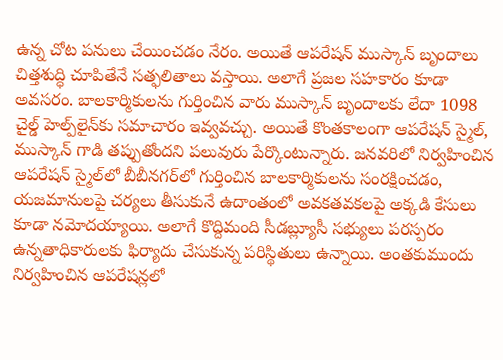ఉన్న చోట పనులు చేయించడం నేరం. అయితే ఆపరేషన్‌ ముస్కాన్‌ బృందాలు చిత్తశుద్ధి చూపితేనే సత్ఫలితాలు వస్తాయి. అలాగే ప్రజల సహకారం కూడా అవసరం. బాలకార్మికులను గుర్తించిన వారు ముస్కాన్‌ బృందాలకు లేదా 1098 చైల్డ్‌ హెల్ప్‌లైన్‌కు సమాచారం ఇవ్వవచ్చు. అయితే కొంతకాలంగా ఆపరేషన్‌ స్మైల్‌, ముస్కాన్‌ గాడి తప్పుతోందని పలువురు పేర్కొంటున్నారు. జనవరిలో నిర్వహించిన ఆపరేషన్‌ స్మైల్‌లో బీబీనగర్‌లో గుర్తించిన బాలకార్మికులను సంరక్షించడం, యజమానులపై చర్యలు తీసుకునే ఉదాంతంలో అవకతవకలపై అక్కడి కేసులు కూడా నమోదయ్యాయి. అలాగే కొద్దిమంది సీడబ్ల్యూసీ సభ్యులు పరస్పరం ఉన్నతాధికారులకు ఫిర్యాదు చేసుకున్న పరిస్థితులు ఉన్నాయి. అంతకుముందు నిర్వహించిన ఆపరేషన్లలో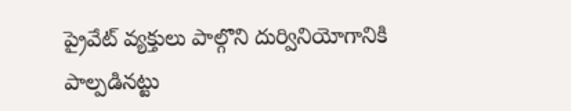ప్రైవేట్‌ వ్యక్తులు పాల్గొని దుర్వినియోగానికి పాల్పడినట్టు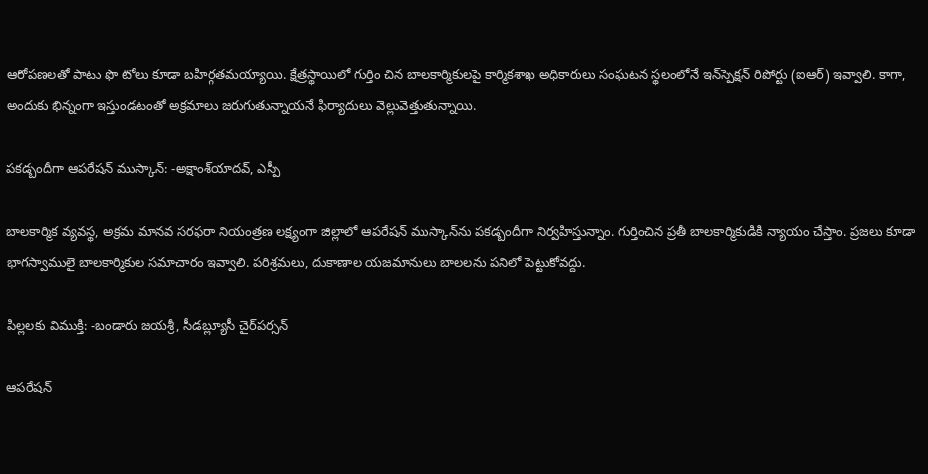ఆరోపణలతో పాటు ఫొ టోలు కూడా బహిర్గతమయ్యాయి. క్షేత్రస్థాయిలో గుర్తిం చిన బాలకార్మికులపై కార్మికశాఖ అధికారులు సంఘటన స్థలంలోనే ఇన్‌స్పెక్షన్‌ రిపోర్టు (ఐఆర్‌) ఇవ్వాలి. కాగా, అందుకు భిన్నంగా ఇస్తుండటంతో అక్రమాలు జరుగుతున్నాయనే ఫిర్యాదులు వెల్లువెత్తుతున్నాయి.

పకడ్బందీగా ఆపరేషన్‌ ముస్కాన్‌: -అక్షాంశ్‌యాదవ్‌, ఎస్పీ

బాలకార్మిక వ్యవస్థ, అక్రమ మానవ సరఫరా నియంత్రణ లక్ష్యంగా జిల్లాలో ఆపరేషన్‌ ముస్కాన్‌ను పకడ్బందీగా నిర్వహిస్తున్నాం. గుర్తించిన ప్రతీ బాలకార్మికుడికి న్యాయం చేస్తాం. ప్రజలు కూడా భాగస్వాములై బాలకార్మికుల సమాచారం ఇవ్వాలి. పరిశ్రమలు, దుకాణాల యజమానులు బాలలను పనిలో పెట్టుకోవద్దు.

పిల్లలకు విముక్తి: -బండారు జయశ్రీ, సీడబ్ల్యూసీ చైర్‌పర్సన్‌

ఆపరేషన్‌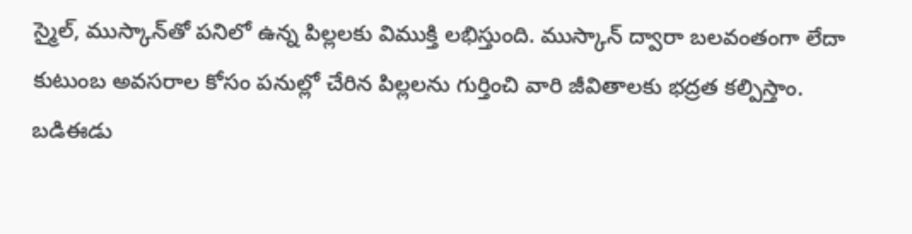స్మైల్‌, ముస్కాన్‌తో పనిలో ఉన్న పిల్లలకు విముక్తి లభిస్తుంది. ముస్కాన్‌ ద్వారా బలవంతంగా లేదా కుటుంబ అవసరాల కోసం పనుల్లో చేరిన పిల్లలను గుర్తించి వారి జీవితాలకు భద్రత కల్పిస్తాం. బడిఈడు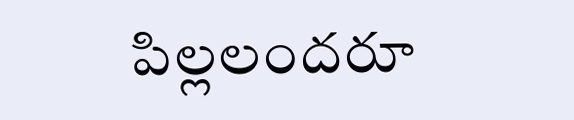పిల్లలందరూ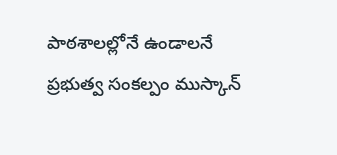పాఠశాలల్లోనే ఉండాలనే ప్రభుత్వ సంకల్పం ముస్కాన్‌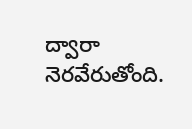ద్వారా నెరవేరుతోంది.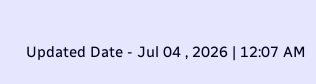Updated Date - Jul 04 , 2026 | 12:07 AM